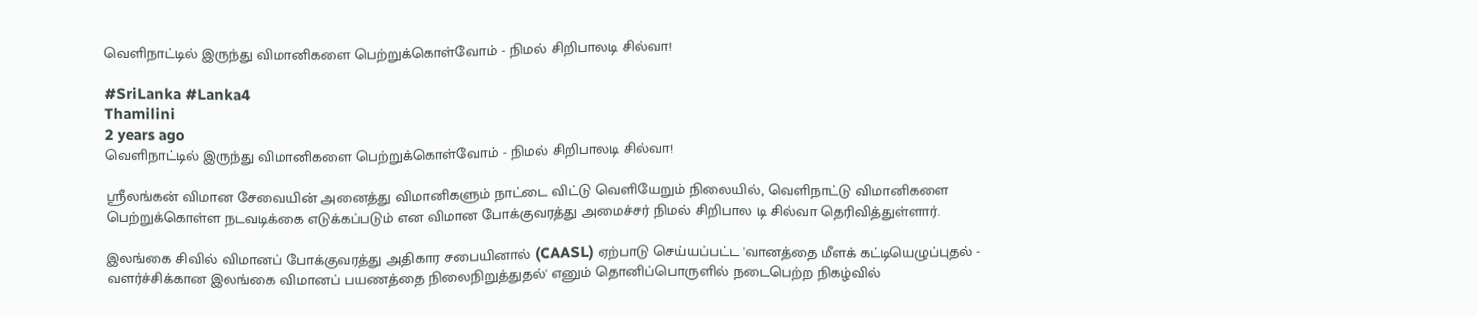வெளிநாட்டில் இருந்து விமானிகளை பெற்றுக்கொள்வோம் - நிமல் சிறிபாலடி சில்வா!

#SriLanka #Lanka4
Thamilini
2 years ago
வெளிநாட்டில் இருந்து விமானிகளை பெற்றுக்கொள்வோம் - நிமல் சிறிபாலடி சில்வா!

ஸ்ரீலங்கன் விமான சேவையின் அனைத்து விமானிகளும் நாட்டை விட்டு வெளியேறும் நிலையில், வெளிநாட்டு விமானிகளை பெற்றுக்கொள்ள நடவடிக்கை எடுக்கப்படும் என விமான போக்குவரத்து அமைச்சர் நிமல் சிறிபால டி சில்வா தெரிவித்துள்ளார்.

இலங்கை சிவில் விமானப் போக்குவரத்து அதிகார சபையினால் (CAASL) ஏற்பாடு செய்யப்பட்ட 'வானத்தை மீளக் கட்டியெழுப்புதல் - வளர்ச்சிக்கான இலங்கை விமானப் பயணத்தை நிலைநிறுத்துதல்' எனும் தொனிப்பொருளில் நடைபெற்ற நிகழ்வில்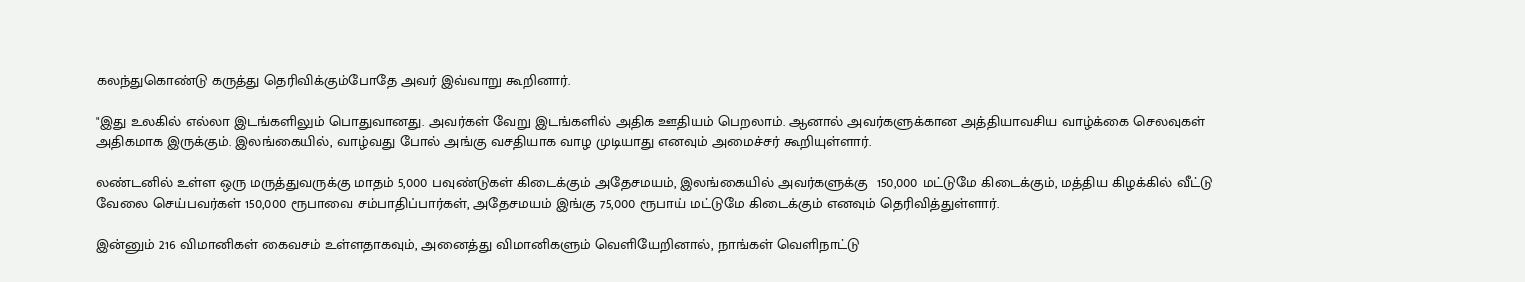கலந்துகொண்டு கருத்து தெரிவிக்கும்போதே அவர் இவ்வாறு கூறினார்.

"இது உலகில் எல்லா இடங்களிலும் பொதுவானது. அவர்கள் வேறு இடங்களில் அதிக ஊதியம் பெறலாம். ஆனால் அவர்களுக்கான அத்தியாவசிய வாழ்க்கை செலவுகள் அதிகமாக இருக்கும். இலங்கையில், வாழ்வது போல் அங்கு வசதியாக வாழ முடியாது எனவும் அமைச்சர் கூறியுள்ளார்.

லண்டனில் உள்ள ஒரு மருத்துவருக்கு மாதம் 5,000 பவுண்டுகள் கிடைக்கும் அதேசமயம், இலங்கையில் அவர்களுக்கு  150,000 மட்டுமே கிடைக்கும், மத்திய கிழக்கில் வீட்டு வேலை செய்பவர்கள் 150,000 ரூபாவை சம்பாதிப்பார்கள், அதேசமயம் இங்கு 75,000 ரூபாய் மட்டுமே கிடைக்கும் எனவும் தெரிவித்துள்ளார்.

இன்னும் 216 விமானிகள் கைவசம் உள்ளதாகவும், அனைத்து விமானிகளும் வெளியேறினால், நாங்கள் வெளிநாட்டு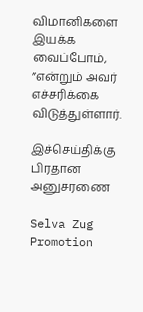விமானிகளை இயக்க வைப்போம், ”என்றும் அவர் எச்சரிக்கை விடுத்துள்ளார்.

இச்செய்திக்கு பிரதான அனுசரணை

Selva Zug Promotion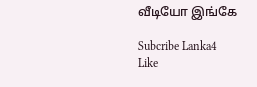வீடியோ இங்கே

Subcribe Lanka4
Like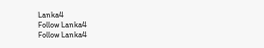Lanka4
Follow Lanka4
Follow Lanka4